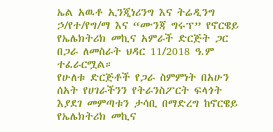ኤል አዉቶ ኢንጂነሪንግ እና ትሬዲንግ ኃ/የተ/የግ/ማ እና “ሙንጃ ግሩፕ” የኖርዌይ የኤሌክትሪክ መኪና አምራች ድርጅት ጋር በጋራ ለመስራት ህዳር 11/2018 ዓ.ም ተፈራርሟል።
የሁለቱ ድርጅቶች የጋራ ስምምነት በአሁን ሰአት የሀገራችንን የትራንስፖርት ፍላጎት እያደገ መምጣቱን ታሳቢ በማድረግ ከኖርዌይ የኤሌክትሪክ መኪና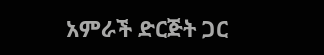አምራች ድርጅት ጋር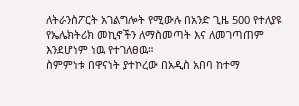ለትራንስፖርት አገልግሎት የሚውሉ በአንድ ጊዜ 500 የተለያዩ የኤሌክትሪክ መኪኖችን ለማስመጣት እና ለመገጣጠም እንደሆነም ነዉ የተገለፀዉ።
ስምምነቱ በዋናነት ያተኮረው በአዲስ አበባ ከተማ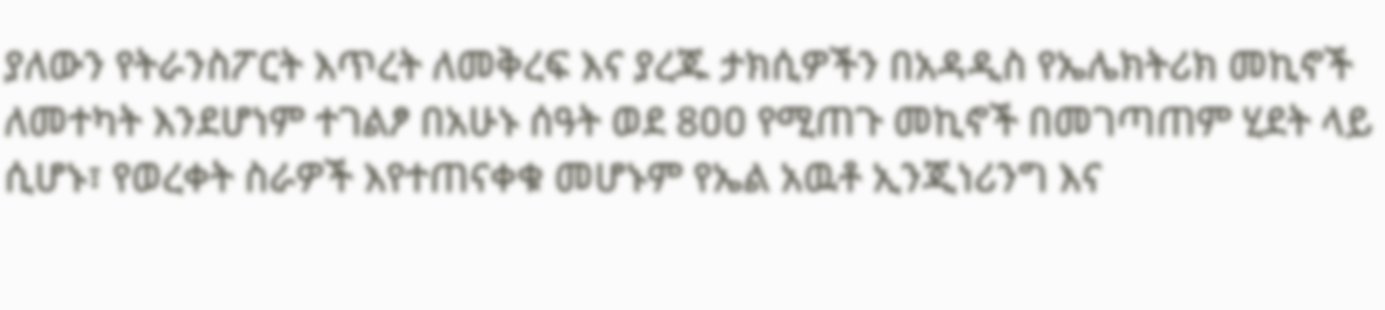ያለውን የትራንስፖርት እጥረት ለመቅረፍ እና ያረጁ ታክሲዎችን በአዳዲስ የኤሌክትሪክ መኪኖች ለመተካት እንደሆነም ተገልፆ በአሁኑ ሰዓት ወደ 8ዐዐ የሚጠጉ መኪኖች በመገጣጠም ሂደት ላይ ሲሆኑ፣ የወረቀት ስራዎች እየተጠናቀቁ መሆኑም የኤል አዉቶ ኢንጂነሪንግ እና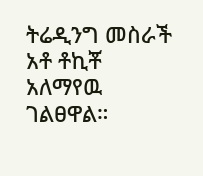ትሬዲንግ መስራች አቶ ቶኪቾ አለማየዉ ገልፀዋል።